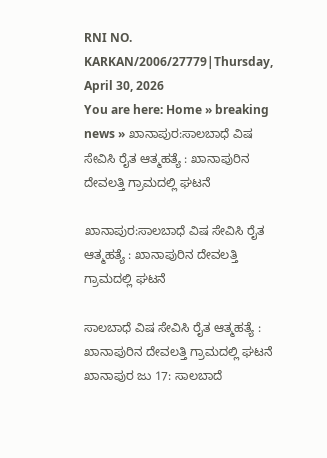RNI NO. KARKAN/2006/27779|Thursday, April 30, 2026
You are here: Home » breaking news » ಖಾನಾಪುರ:ಸಾಲಬಾಧೆ ವಿಷ ಸೇವಿಸಿ ರೈತ ಆತ್ಮಹತ್ಯೆ : ಖಾನಾಪುರಿನ ದೇವಲತ್ತಿ ಗ್ರಾಮದಲ್ಲಿ ಘಟನೆ

ಖಾನಾಪುರ:ಸಾಲಬಾಧೆ ವಿಷ ಸೇವಿಸಿ ರೈತ ಆತ್ಮಹತ್ಯೆ : ಖಾನಾಪುರಿನ ದೇವಲತ್ತಿ ಗ್ರಾಮದಲ್ಲಿ ಘಟನೆ

ಸಾಲಬಾಧೆ ವಿಷ ಸೇವಿಸಿ ರೈತ ಆತ್ಮಹತ್ಯೆ : ಖಾನಾಪುರಿನ ದೇವಲತ್ತಿ ಗ್ರಾಮದಲ್ಲಿ ಘಟನೆ
ಖಾನಾಪುರ ಜು 17: ಸಾಲಬಾದೆ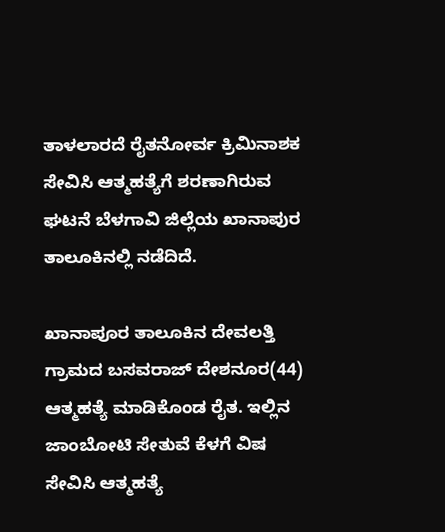ತಾಳಲಾರದೆ ರೈತನೋರ್ವ ಕ್ರಿಮಿನಾಶಕ ಸೇವಿಸಿ ಆತ್ಮಹತ್ಯೆಗೆ ಶರಣಾಗಿರುವ ಘಟನೆ ಬೆಳಗಾವಿ ಜಿಲ್ಲೆಯ ಖಾನಾಪುರ ತಾಲೂಕಿನಲ್ಲಿ ನಡೆದಿದೆ.

ಖಾನಾಪೂರ ತಾಲೂಕಿನ ದೇವಲತ್ತಿ ಗ್ರಾಮದ ಬಸವರಾಜ್ ದೇಶನೂರ(44) ಆತ್ಮಹತ್ಯೆ ಮಾಡಿಕೊಂಡ ರೈತ. ಇಲ್ಲಿನ ಜಾಂಬೋಟಿ ಸೇತುವೆ ಕೆಳಗೆ ವಿಷ ಸೇವಿಸಿ ಆತ್ಮಹತ್ಯೆ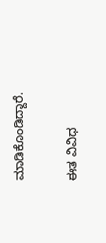ಮಾಡಿಕೊಂಡಿದ್ದಾರೆ.

ಈತ ವಿವಿಧ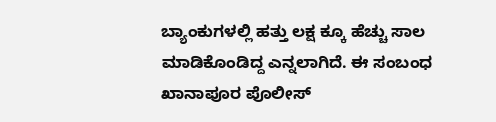ಬ್ಯಾಂಕುಗಳಲ್ಲಿ ಹತ್ತು ಲಕ್ಷ ಕ್ಕೂ ಹೆಚ್ಚು ಸಾಲ ಮಾಡಿಕೊಂಡಿದ್ದ ಎನ್ನಲಾಗಿದೆ. ಈ ಸಂಬಂಧ ಖಾನಾಪೂರ ಪೊಲೀಸ್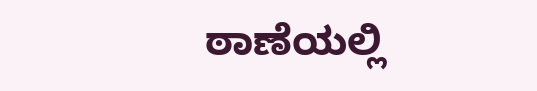ಠಾಣೆಯಲ್ಲಿ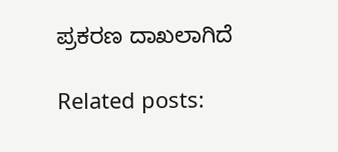ಪ್ರಕರಣ ದಾಖಲಾಗಿದೆ

Related posts: